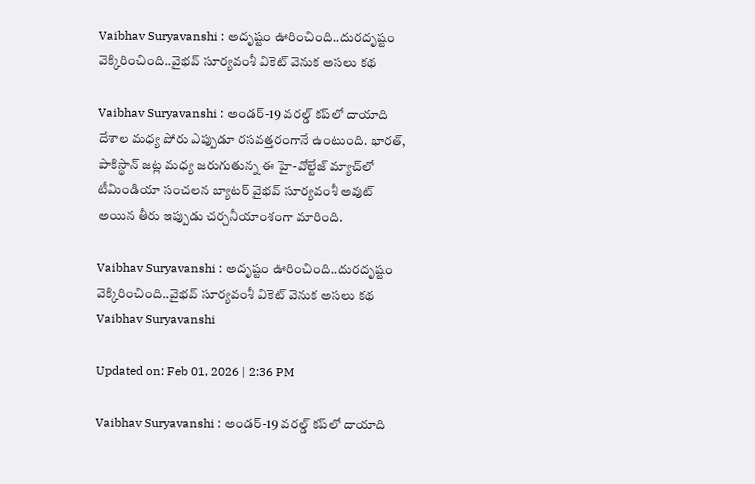Vaibhav Suryavanshi : అదృష్టం ఊరించింది..దురదృష్టం వెక్కిరించింది..వైభవ్ సూర్యవంశీ వికెట్ వెనుక అసలు కథ

Vaibhav Suryavanshi : అండర్-19 వరల్డ్ కప్‌లో దాయాది దేశాల మధ్య పోరు ఎప్పుడూ రసవత్తరంగానే ఉంటుంది. భారత్, పాకిస్థాన్ జట్ల మధ్య జరుగుతున్న ఈ హై-వోల్టేజ్ మ్యాచ్‌లో టీమిండియా సంచలన బ్యాటర్ వైభవ్ సూర్యవంశీ అవుట్ అయిన తీరు ఇప్పుడు చర్చనీయాంశంగా మారింది.

Vaibhav Suryavanshi : అదృష్టం ఊరించింది..దురదృష్టం వెక్కిరించింది..వైభవ్ సూర్యవంశీ వికెట్ వెనుక అసలు కథ
Vaibhav Suryavanshi

Updated on: Feb 01, 2026 | 2:36 PM

Vaibhav Suryavanshi : అండర్-19 వరల్డ్ కప్‌లో దాయాది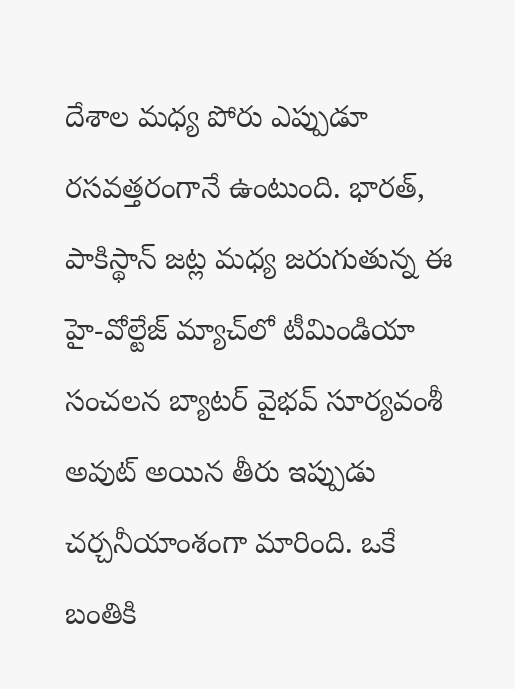దేశాల మధ్య పోరు ఎప్పుడూ రసవత్తరంగానే ఉంటుంది. భారత్, పాకిస్థాన్ జట్ల మధ్య జరుగుతున్న ఈ హై-వోల్టేజ్ మ్యాచ్‌లో టీమిండియా సంచలన బ్యాటర్ వైభవ్ సూర్యవంశీ అవుట్ అయిన తీరు ఇప్పుడు చర్చనీయాంశంగా మారింది. ఒకే బంతికి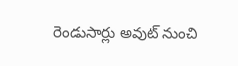రెండుసార్లు అవుట్ నుంచి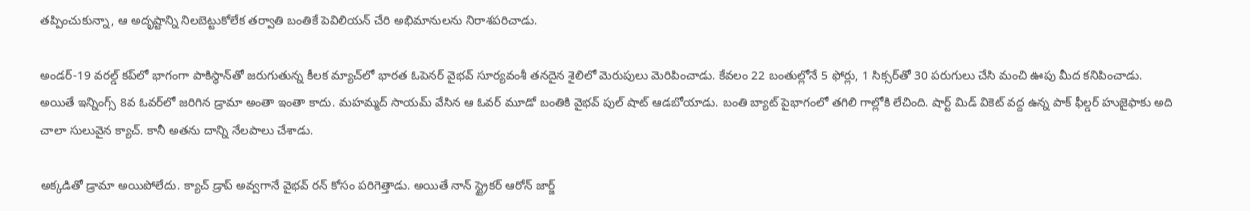తప్పించుకున్నా, ఆ అదృష్టాన్ని నిలబెట్టుకోలేక తర్వాతి బంతికే పెవిలియన్ చేరి అభిమానులను నిరాశపరిచాడు.

అండర్-19 వరల్డ్ కప్‌లో భాగంగా పాకిస్థాన్‌తో జరుగుతున్న కీలక మ్యాచ్‌లో భారత ఓపెనర్ వైభవ్ సూర్యవంశీ తనదైన శైలిలో మెరుపులు మెరిపించాడు. కేవలం 22 బంతుల్లోనే 5 ఫోర్లు, 1 సిక్సర్‌తో 30 పరుగులు చేసి మంచి ఊపు మీద కనిపించాడు. అయితే ఇన్నింగ్స్ 8వ ఓవర్‌లో జరిగిన డ్రామా అంతా ఇంతా కాదు. మహమ్మద్ సాయమ్ వేసిన ఆ ఓవర్ మూడో బంతికి వైభవ్ పుల్ షాట్ ఆడబోయాడు. బంతి బ్యాట్ పైభాగంలో తగిలి గాల్లోకి లేచింది. షార్ట్ మిడ్ వికెట్ వద్ద ఉన్న పాక్ ఫీల్డర్ హుజైఫాకు అది చాలా సులువైన క్యాచ్. కానీ అతను దాన్ని నేలపాలు చేశాడు.

అక్కడితో డ్రామా అయిపోలేదు. క్యాచ్ డ్రాప్ అవ్వగానే వైభవ్ రన్ కోసం పరిగెత్తాడు. అయితే నాన్ స్ట్రైకర్ ఆరోన్ జార్జ్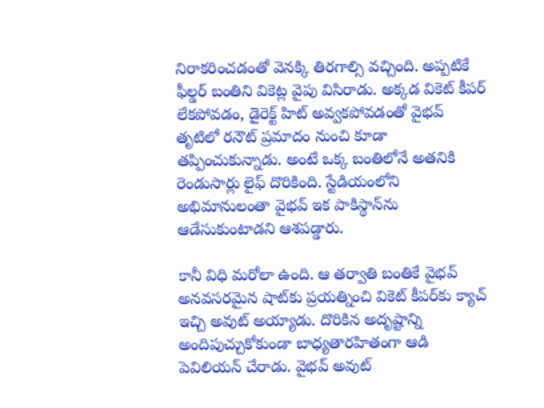నిరాకరించడంతో వెనక్కి తిరగాల్సి వచ్చింది. అప్పటికే ఫీల్డర్ బంతిని వికెట్ల వైపు విసిరాడు. అక్కడ వికెట్ కీపర్ లేకపోవడం, డైరెక్ట్ హిట్ అవ్వకపోవడంతో వైభవ్ తృటిలో రనౌట్ ప్రమాదం నుంచి కూడా తప్పించుకున్నాడు. అంటే ఒక్క బంతిలోనే అతనికి రెండుసార్లు లైఫ్ దొరికింది. స్టేడియంలోని అభిమానులంతా వైభవ్ ఇక పాకిస్థాన్‌ను ఆడేసుకుంటాడని ఆశపడ్డారు.

కానీ విధి మరోలా ఉంది. ఆ తర్వాతి బంతికే వైభవ్ అనవసరమైన షాట్‌కు ప్రయత్నించి వికెట్ కీపర్‌కు క్యాచ్ ఇచ్చి అవుట్ అయ్యాడు. దొరికిన అదృష్టాన్ని అందిపుచ్చుకోకుండా బాధ్యతారహితంగా ఆడి పెవిలియన్ చేరాడు. వైభవ్ అవుట్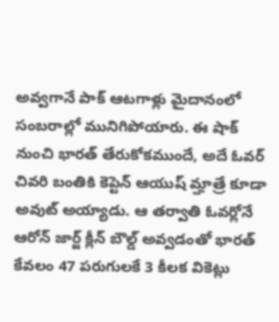అవ్వగానే పాక్ ఆటగాళ్లు మైదానంలో సంబరాల్లో మునిగిపోయారు. ఈ షాక్ నుంచి భారత్ తేరుకోకముందే, అదే ఓవర్ చివరి బంతికి కెప్టెన్ ఆయుష్ మ్హాత్రే కూడా అవుట్ అయ్యాడు. ఆ తర్వాతి ఓవర్లోనే ఆరోన్ జార్జ్ క్లీన్ బౌల్డ్ అవ్వడంతో భారత్ కేవలం 47 పరుగులకే 3 కీలక వికెట్లు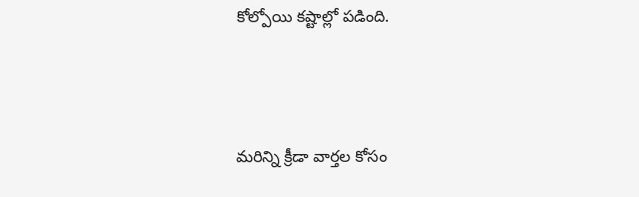కోల్పోయి కష్టాల్లో పడింది.



మరిన్ని క్రీడా వార్తల కోసం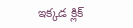ఇక్కడ క్లిక్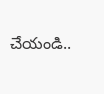చేయండి..